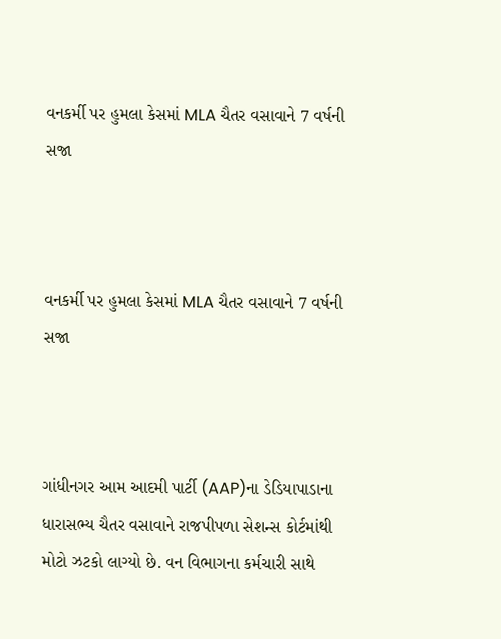વનકર્મી પર હુમલા કેસમાં MLA ચૈતર વસાવાને 7 વર્ષની સજા



વનકર્મી પર હુમલા કેસમાં MLA ચૈતર વસાવાને 7 વર્ષની સજા



ગાંધીનગર આમ આદમી પાર્ટી (AAP)ના ડેડિયાપાડાના ધારાસભ્ય ચૈતર વસાવાને રાજપીપળા સેશન્સ કોર્ટમાંથી મોટો ઝટકો લાગ્યો છે. વન વિભાગના કર્મચારી સાથે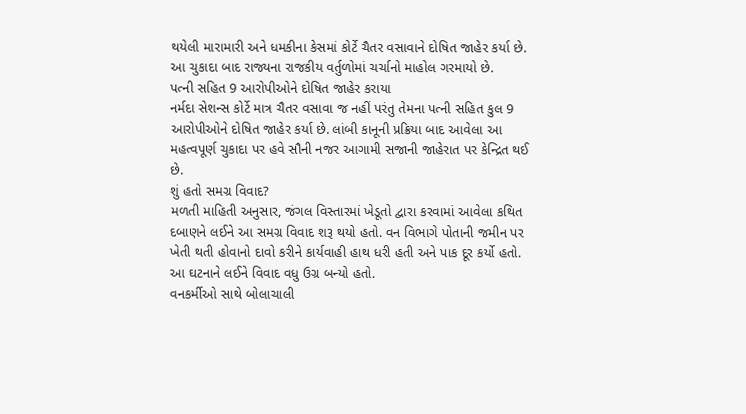થયેલી મારામારી અને ધમકીના કેસમાં કોર્ટે ચૈતર વસાવાને દોષિત જાહેર કર્યા છે. આ ચુકાદા બાદ રાજ્યના રાજકીય વર્તુળોમાં ચર્ચાનો માહોલ ગરમાયો છે.
પત્ની સહિત 9 આરોપીઓને દોષિત જાહેર કરાયા
નર્મદા સેશન્સ કોર્ટે માત્ર ચૈતર વસાવા જ નહીં પરંતુ તેમના પત્ની સહિત કુલ 9 આરોપીઓને દોષિત જાહેર કર્યા છે. લાંબી કાનૂની પ્રક્રિયા બાદ આવેલા આ મહત્વપૂર્ણ ચુકાદા પર હવે સૌની નજર આગામી સજાની જાહેરાત પર કેન્દ્રિત થઈ છે.
શું હતો સમગ્ર વિવાદ?
મળતી માહિતી અનુસાર, જંગલ વિસ્તારમાં ખેડૂતો દ્વારા કરવામાં આવેલા કથિત દબાણને લઈને આ સમગ્ર વિવાદ શરૂ થયો હતો. વન વિભાગે પોતાની જમીન પર ખેતી થતી હોવાનો દાવો કરીને કાર્યવાહી હાથ ધરી હતી અને પાક દૂર કર્યો હતો. આ ઘટનાને લઈને વિવાદ વધુ ઉગ્ર બન્યો હતો.
વનકર્મીઓ સાથે બોલાચાલી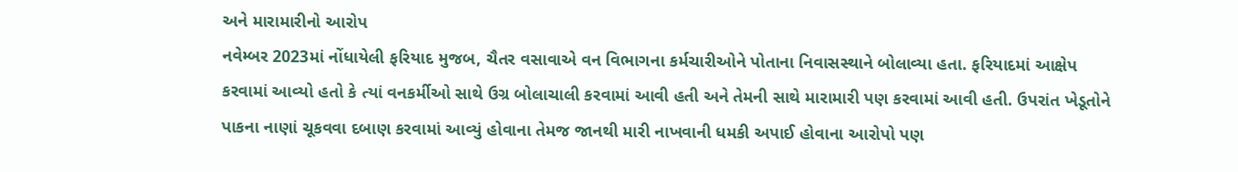અને મારામારીનો આરોપ
નવેમ્બર 2023માં નોંધાયેલી ફરિયાદ મુજબ, ચૈતર વસાવાએ વન વિભાગના કર્મચારીઓને પોતાના નિવાસસ્થાને બોલાવ્યા હતા. ફરિયાદમાં આક્ષેપ કરવામાં આવ્યો હતો કે ત્યાં વનકર્મીઓ સાથે ઉગ્ર બોલાચાલી કરવામાં આવી હતી અને તેમની સાથે મારામારી પણ કરવામાં આવી હતી. ઉપરાંત ખેડૂતોને પાકના નાણાં ચૂકવવા દબાણ કરવામાં આવ્યું હોવાના તેમજ જાનથી મારી નાખવાની ધમકી અપાઈ હોવાના આરોપો પણ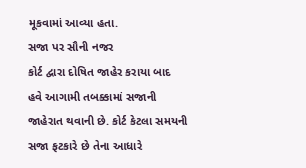મૂકવામાં આવ્યા હતા.
સજા પર સૌની નજર
કોર્ટ દ્વારા દોષિત જાહેર કરાયા બાદ હવે આગામી તબક્કામાં સજાની જાહેરાત થવાની છે. કોર્ટ કેટલા સમયની સજા ફટકારે છે તેના આધારે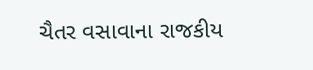ચૈતર વસાવાના રાજકીય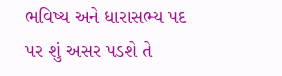ભવિષ્ય અને ધારાસભ્ય પદ પર શું અસર પડશે તે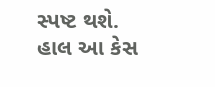સ્પષ્ટ થશે. હાલ આ કેસ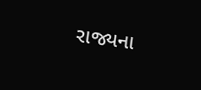રાજ્યના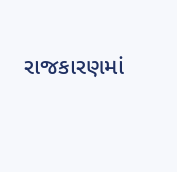રાજકારણમાં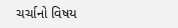ચર્ચાનો વિષય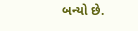બન્યો છે.